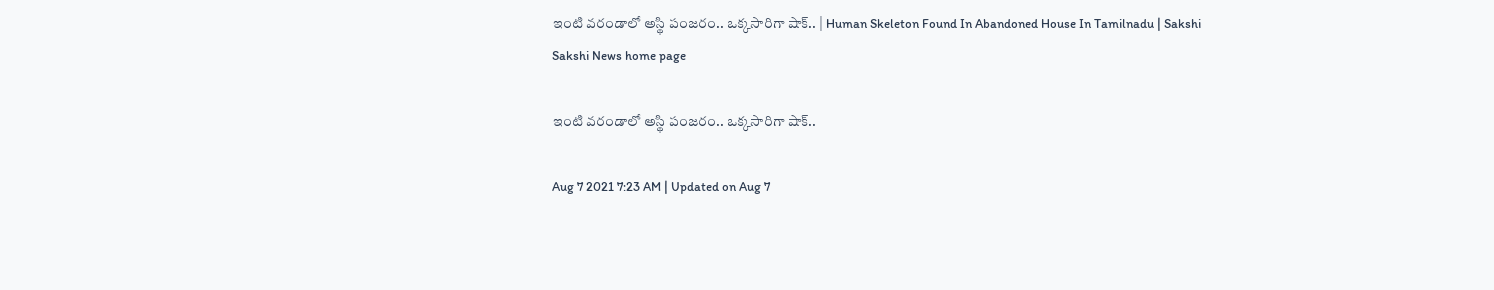ఇంటి వరండాలో అస్థి పంజరం.. ఒక్కసారిగా షాక్‌.. | Human Skeleton Found In Abandoned House In Tamilnadu | Sakshi
Sakshi News home page

ఇంటి వరండాలో అస్థి పంజరం.. ఒక్కసారిగా షాక్‌..

Aug 7 2021 7:23 AM | Updated on Aug 7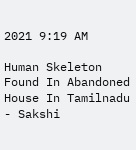2021 9:19 AM

Human Skeleton Found In Abandoned House In Tamilnadu - Sakshi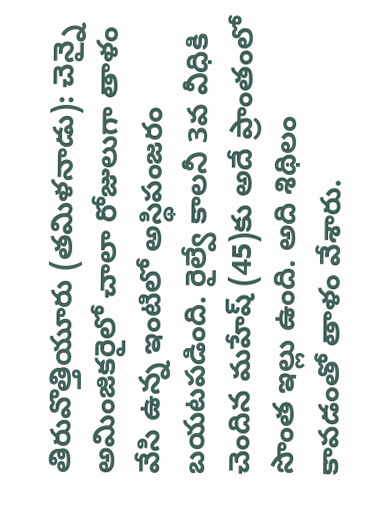తిరువొత్తియూరు (తమిళనాడు): చెన్నై అమింజికరైలో చాలా రోజులుగా తాళం వేసి ఉన్న ఇంటిలో అస్థిపంజరం బయటపడింది. రైల్వే కాలనీ 3వ వీధికి చెందిన మహేష్‌ (45)కు అదే ప్రాంతంలో సొంత ఇల్లు ఉంది. అది శిథిలం కావడంతో తాళం వేశారు.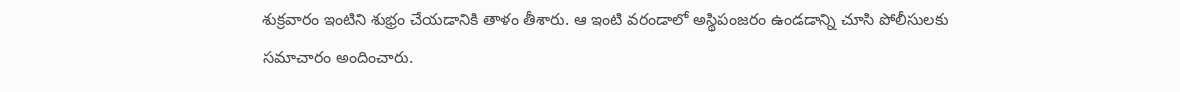శుక్రవారం ఇంటిని శుభ్రం చేయడానికి తాళం తీశారు. ఆ ఇంటి వరండాలో అస్థిపంజరం ఉండడాన్ని చూసి పోలీసులకు సమాచారం అందించారు.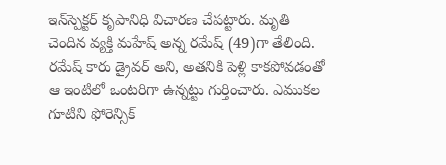ఇన్‌స్పెక్టర్‌ కృపానిధి విచారణ చేపట్టారు. మృతి చెందిన వ్యక్తి మహేష్‌ అన్న రమేష్‌ (49)గా తేలింది. రమేష్‌ కారు డ్రైవర్‌ అని, అతనికి పెళ్లి కాకపోవడంతో ఆ ఇంటిలో ఒంటరిగా ఉన్నట్టు గుర్తించారు. ఎముకల గూటిని ఫోరెన్సిక్‌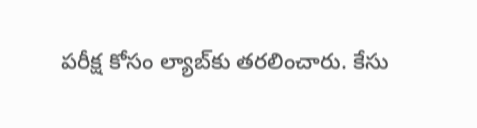పరీక్ష కోసం ల్యాబ్‌కు తరలించారు. కేసు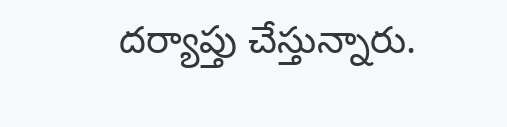దర్యాప్తు చేస్తున్నారు.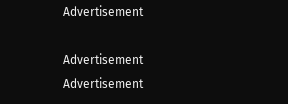Advertisement

Advertisement
Advertisement